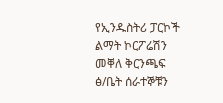የኢንዱስትሪ ፓርኮች ልማት ኮርፖሬሽን መቐለ ቅርንጫፍ ፅ/ቤት ሰራተኞቹን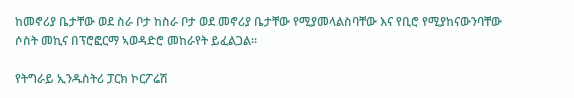ከመኖሪያ ቤታቸው ወደ ስራ ቦታ ከስራ ቦታ ወደ መኖሪያ ቤታቸው የሚያመላልስባቸው እና የቢሮ የሚያከናውንባቸው ሶስት መኪና በፕሮፎርማ ኣወዳድሮ መከራየት ይፈልጋል፡፡

የትግራይ ኢንዱስትሪ ፓርክ ኮርፖሬሽ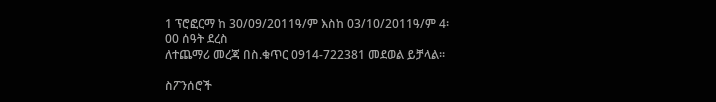1 ፕሮፎርማ ከ 30/09/2011ዓ/ም እስከ 03/10/2011ዓ/ም 4፡00 ሰዓት ደረስ                                                                                     ለተጨማሪ መረጃ በስ.ቁጥር 0914-722381 መደወል ይቻላል፡፡

ስፖንሰሮች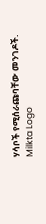ሃሳቦች የሚሰራጩባቸው መንገዶች.
Milkta Logo